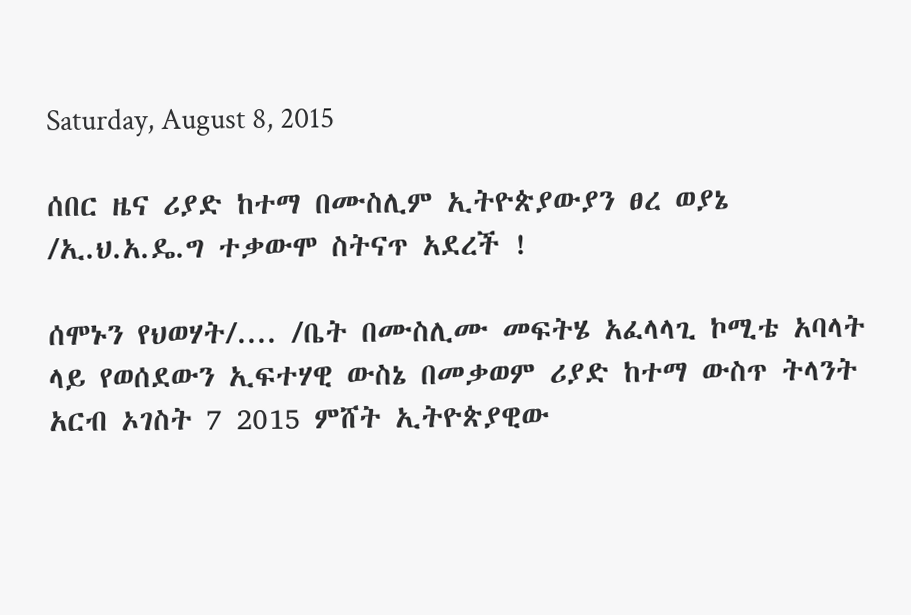Saturday, August 8, 2015

ሰበር ዜና ሪያድ ከተማ በሙስሊም ኢትዮጵያውያን ፀረ ወያኔ /ኢ.ህ.አ.ዴ.ግ ተቃውሞ ስትናጥ አደረች !

ሰሞኑን የህወሃት/.... /ቤት በሙስሊሙ መፍትሄ አፈላላጊ ኮሚቴ አባላት ላይ የወሰደውን ኢፍተሃዊ ውስኔ በመቃወም ሪያድ ከተማ ውስጥ ትላንት አርብ ኦገስት 7 2015 ምሸት ኢትዮጵያዊው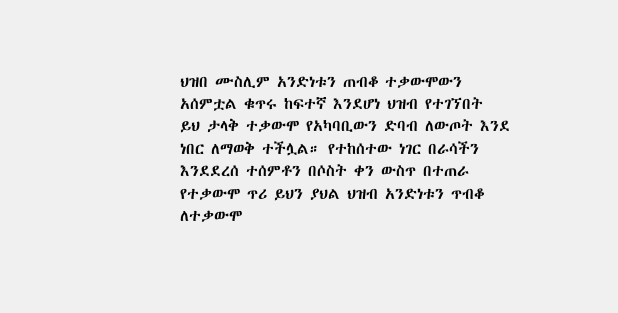ህዝበ ሙስሊም አንድነቱን ጠብቆ ተቃውሞውን አሰምቷል ቁጥሩ ከፍተኛ እንደሆነ ህዝብ የተገኘበት  ይህ ታላቅ ተቃውሞ የአካባቢውን ድባብ ለውጦት እንደ ነበር ለማወቅ ተችሏል። የተከሰተው ነገር በራሳችን እንደደረሰ ተሰምቶን በሶስት ቀን ውስጥ በተጠራ የተቃውሞ ጥሪ ይህን ያህል ህዝብ አንድነቱን ጥብቆ ለተቃውሞ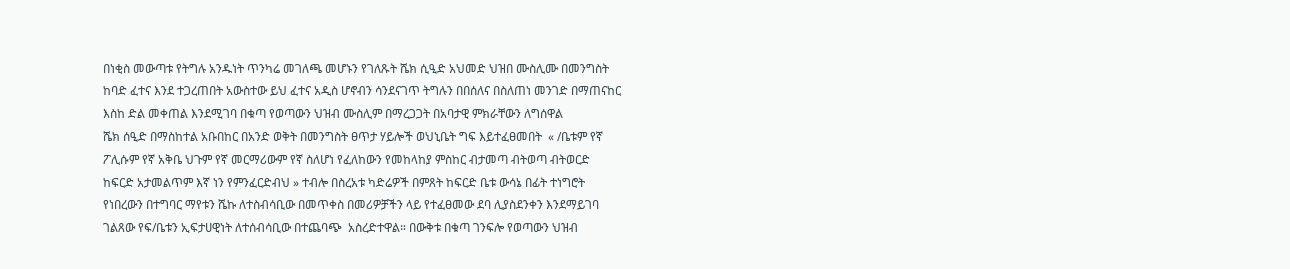በነቂስ መውጣቱ የትግሉ አንዱነት ጥንካሬ መገለጫ መሆኑን የገለጹት ሼክ ሲዒድ አህመድ ህዝበ ሙስሊሙ በመንግስት ከባድ ፈተና እንደ ተጋረጠበት አውስተው ይህ ፈተና አዲስ ሆኖብን ሳንደናገጥ ትግሉን በበሰለና በስለጠነ መንገድ በማጠናከር እስከ ድል መቀጠል እንደሚገባ በቁጣ የወጣውን ህዝብ ሙስሊም በማረጋጋት በአባታዊ ምክራቸውን ለግሰዋል
ሼክ ሰዒድ በማስከተል አቡበከር በአንድ ወቅት በመንግስት ፀጥታ ሃይሎች ወህኒቤት ግፍ እይተፈፀመበት  « /ቤቱም የኛ ፖሊሱም የኛ አቅቤ ህጉም የኛ መርማሪውም የኛ ስለሆነ የፈለከውን የመከላከያ ምስከር ብታመጣ ብትወጣ ብትወርድ ከፍርድ አታመልጥም እኛ ነን የምንፈርድብህ » ተብሎ በስረአቱ ካድሬዎች በምጸት ከፍርድ ቤቱ ውሳኔ በፊት ተነግሮት የነበረውን በተግባር ማየቱን ሼኩ ለተስብሳቢው በመጥቀስ በመሪዎቻችን ላይ የተፈፀመው ደባ ሊያስደንቀን እንደማይገባ ገልጸው የፍ/ቤቱን ኢፍታሀዊነት ለተሰብሳቢው በተጨባጭ  አስረድተዋል። በውቅቱ በቁጣ ገንፍሎ የወጣውን ህዝብ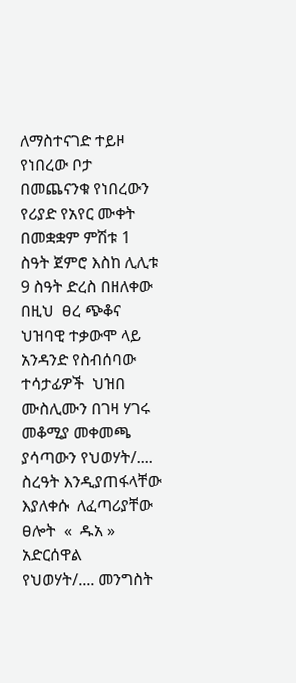ለማስተናገድ ተይዞ የነበረው ቦታ በመጨናንቁ የነበረውን የሪያድ የአየር ሙቀት በመቋቋም ምሽቱ 1 ስዓት ጀምሮ እስከ ሊሊቱ 9 ስዓት ድረስ በዘለቀው በዚህ  ፀረ ጭቆና ህዝባዊ ተቃውሞ ላይ አንዳንድ የስብሰባው ተሳታፊዎች  ህዝበ ሙስሊሙን በገዛ ሃገሩ መቆሚያ መቀመጫ ያሳጣውን የህወሃት/.... ስረዓት እንዲያጠፋላቸው እያለቀሱ  ለፈጣሪያቸው  ፀሎት  «  ዱአ » አድርሰዋል                                        የህወሃት/.... መንግስት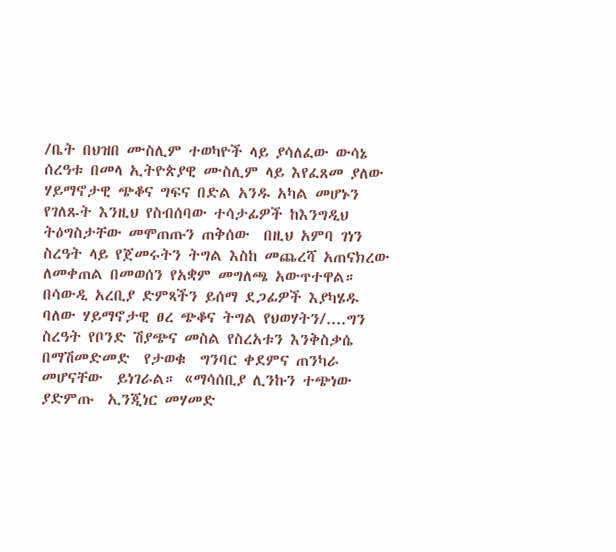/ቤት በህዝበ ሙስሊም ተወካዮች ላይ ያሳለፈው ውሳኔ ሰረዓቱ በመላ ኢትዮጵያዊ ሙስሊም ላይ እየፈጸመ ያለው ሃይማኖታዊ ጭቆና ግፍና በድል አንዱ አካል መሆኑን የገለጹት እንዚህ የስብሰባው ተሳታፊዎች ከእንግዲህ ትዕግስታቸው መሞጠጡን ጠቅሰው  በዚህ አምባ ገነን ስረዓት ላይ የጀመሩትን ትግል እስከ መጨረሻ አጠናክረው ለመቀጠል በመወሰን የአቋም መግለጫ አውጥተዋል።                                                                                                     በሳውዲ አረቢያ ድምጻችን ይሰማ ደጋፊዎች እያካሄዱ ባለው ሃይማኖታዊ ፀረ ጭቆና ትግል የህወሃትን/....ግን ስረዓት የቦንድ ሽያጭና መስል የስረአቱን እንቅስቃሴ በማሽመድመድ  የታወቁ  ግንባር ቀደምና ጠንካራ መሆናቸው  ይነገራል። «ማሳሰቢያ ሊንኩን ተጭነው ያድምጡ  ኢንጂነር መሃመድ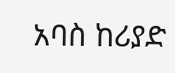አባስ ከሪያድ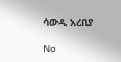ሳውዲ አረቢያ

No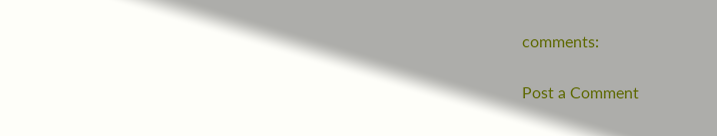comments:

Post a Comment